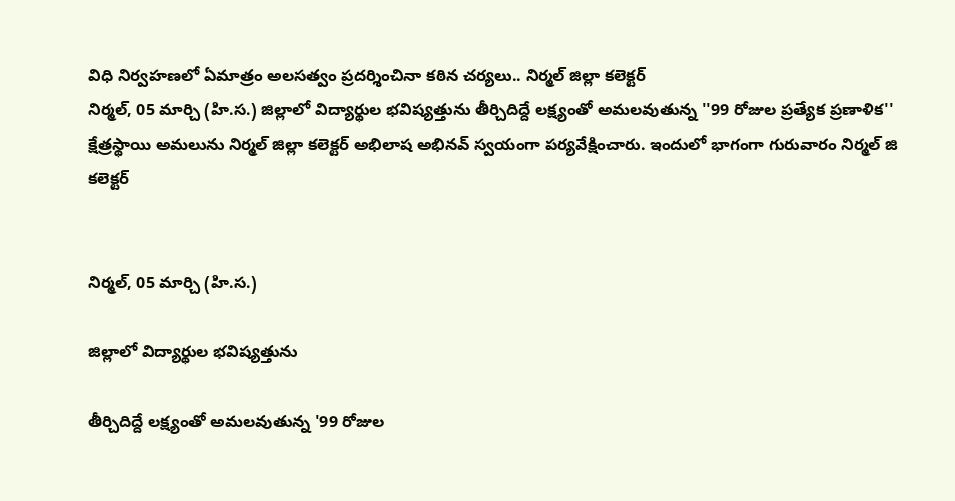విధి నిర్వహణలో ఏమాత్రం అలసత్వం ప్రదర్శించినా కఠిన చర్యలు.. నిర్మల్ జిల్లా కలెక్టర్
నిర్మల్, 05 మార్చి (హి.స.) జిల్లాలో విద్యార్థుల భవిష్యత్తును తీర్చిదిద్దే లక్ష్యంతో అమలవుతున్న ''99 రోజుల ప్రత్యేక ప్రణాళిక'' క్షేత్రస్థాయి అమలును నిర్మల్ జిల్లా కలెక్టర్ అభిలాష అభినవ్ స్వయంగా పర్యవేక్షించారు. ఇందులో భాగంగా గురువారం నిర్మల్ జి
కలెక్టర్


నిర్మల్, 05 మార్చి (హి.స.)

జిల్లాలో విద్యార్థుల భవిష్యత్తును

తీర్చిదిద్దే లక్ష్యంతో అమలవుతున్న '99 రోజుల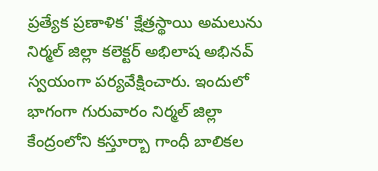ప్రత్యేక ప్రణాళిక' క్షేత్రస్థాయి అమలును నిర్మల్ జిల్లా కలెక్టర్ అభిలాష అభినవ్ స్వయంగా పర్యవేక్షించారు. ఇందులో భాగంగా గురువారం నిర్మల్ జిల్లా కేంద్రంలోని కస్తూర్బా గాంధీ బాలికల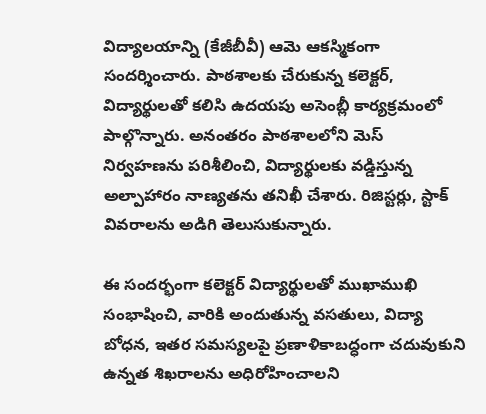విద్యాలయాన్ని (కేజీబీవీ) ఆమె ఆకస్మికంగా సందర్శించారు. పాఠశాలకు చేరుకున్న కలెక్టర్, విద్యార్థులతో కలిసి ఉదయపు అసెంబ్లీ కార్యక్రమంలో పాల్గొన్నారు. అనంతరం పాఠశాలలోని మెస్ నిర్వహణను పరిశీలించి, విద్యార్థులకు వడ్డిస్తున్న అల్పాహారం నాణ్యతను తనిఖీ చేశారు. రిజిస్టర్లు, స్టాక్ వివరాలను అడిగి తెలుసుకున్నారు.

ఈ సందర్భంగా కలెక్టర్ విద్యార్థులతో ముఖాముఖి సంభాషించి, వారికి అందుతున్న వసతులు, విద్యా బోధన, ఇతర సమస్యలపై ప్రణాళికాబద్ధంగా చదువుకుని ఉన్నత శిఖరాలను అధిరోహించాలని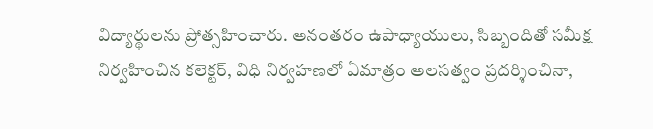విద్యార్థులను ప్రోత్సహించారు. అనంతరం ఉపాధ్యాయులు, సిబ్బందితో సమీక్ష నిర్వహించిన కలెక్టర్, విధి నిర్వహణలో ఏమాత్రం అలసత్వం ప్రదర్శించినా,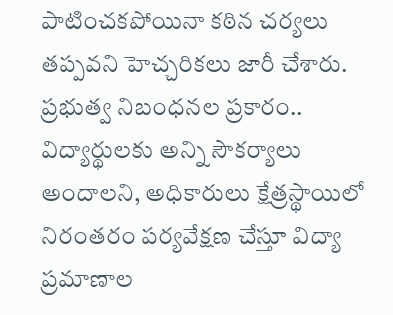పాటించకపోయినా కఠిన చర్యలు తప్పవని హెచ్చరికలు జారీ చేశారు. ప్రభుత్వ నిబంధనల ప్రకారం.. విద్యార్థులకు అన్ని సౌకర్యాలు అందాలని, అధికారులు క్షేత్రస్థాయిలో నిరంతరం పర్యవేక్షణ చేస్తూ విద్యా ప్రమాణాల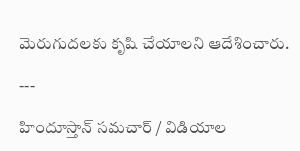మెరుగుదలకు కృషి చేయాలని ఆదేశించారు.

---

హిందూస్తాన్ సమచార్ / విడియాల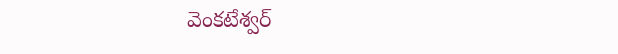వెంకటేశ్వర్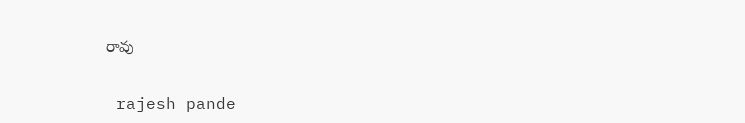రావు


 rajesh pande